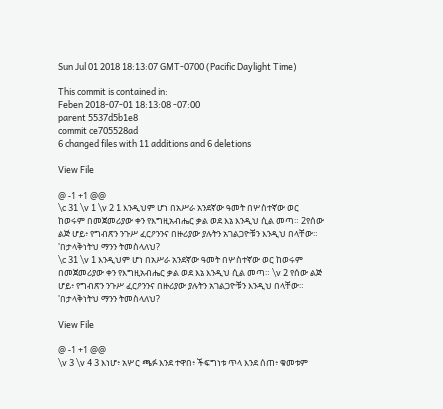Sun Jul 01 2018 18:13:07 GMT-0700 (Pacific Daylight Time)

This commit is contained in:
Feben 2018-07-01 18:13:08 -07:00
parent 5537d5b1e8
commit ce705528ad
6 changed files with 11 additions and 6 deletions

View File

@ -1 +1 @@
\c 31 \v 1 \v 2 1 እንዲህም ሆነ በአሥራ አንደኛው ዓመት በሦስተኛው ወር ከወሩም በመጀመሪያው ቀን የእግዚአብሔር ቃል ወደ እኔ እንዲህ ሲል መጣ። 2የሰው ልጅ ሆይ፥ የግብጽን ንጉሥ ፈርዖንንና በዙሪያው ያሉትን አገልጋዮቹን እንዲህ በላቸው። 'በታላቅነትህ ማንን ትመስላለህ?
\c 31 \v 1 እንዲህም ሆነ በአሥራ አንደኛው ዓመት በሦስተኛው ወር ከወሩም በመጀመሪያው ቀን የእግዚአብሔር ቃል ወደ እኔ እንዲህ ሲል መጣ። \v 2 የሰው ልጅ ሆይ፥ የግብጽን ንጉሥ ፈርዖንንና በዙሪያው ያሉትን አገልጋዮቹን እንዲህ በላቸው። 'በታላቅነትህ ማንን ትመስላለህ?

View File

@ -1 +1 @@
\v 3 \v 4 3 እነሆ፥ አሦር ጫፉ እንደ ተዋበ፥ ችፍግነቱ ጥላ እንደ ሰጠ፥ ቁመቱም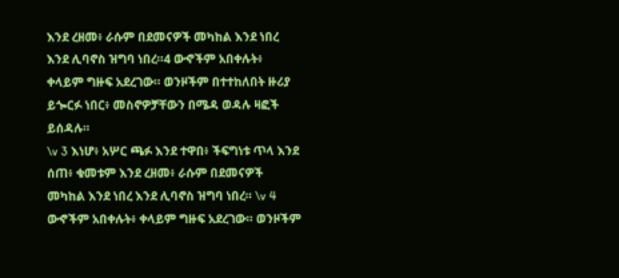እንደ ረዘመ፥ ራሱም በደመናዎች መካከል እንደ ነበረ እንደ ሊባኖስ ዝግባ ነበረ።4 ውኆችም አበቀሉት፥ ቀላይም ግዙፍ አደረገው። ወንዞችም በተተከለበት ዙሪያ ይጐርፉ ነበር፥ መስኖዎቻቸውን በሜዳ ወዳሉ ዛፎች ይሰዳሉ።
\v 3 እነሆ፥ አሦር ጫፉ እንደ ተዋበ፥ ችፍግነቱ ጥላ እንደ ሰጠ፥ ቁመቱም እንደ ረዘመ፥ ራሱም በደመናዎች መካከል እንደ ነበረ እንደ ሊባኖስ ዝግባ ነበረ። \v 4 ውኆችም አበቀሉት፥ ቀላይም ግዙፍ አደረገው። ወንዞችም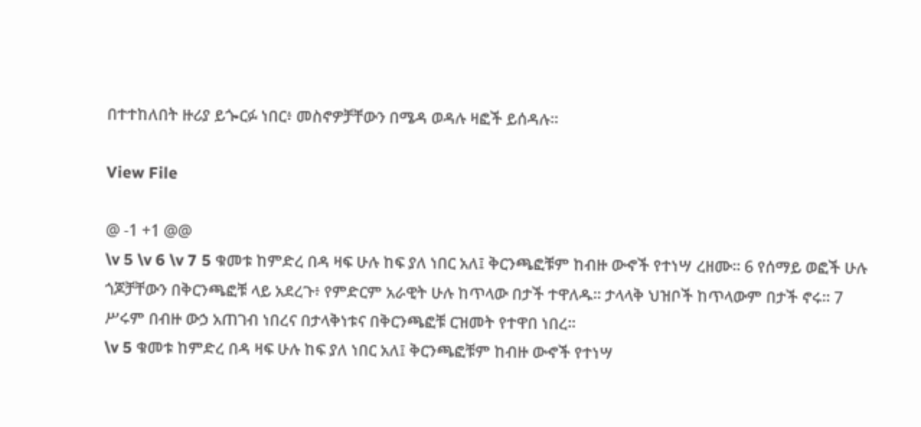በተተከለበት ዙሪያ ይጐርፉ ነበር፥ መስኖዎቻቸውን በሜዳ ወዳሉ ዛፎች ይሰዳሉ።

View File

@ -1 +1 @@
\v 5 \v 6 \v 7 5 ቁመቱ ከምድረ በዳ ዛፍ ሁሉ ከፍ ያለ ነበር አለ፤ ቅርንጫፎቹም ከብዙ ውኆች የተነሣ ረዘሙ። 6 የሰማይ ወፎች ሁሉ ጎጆቻቸውን በቅርንጫፎቹ ላይ አደረጉ፥ የምድርም አራዊት ሁሉ ከጥላው በታች ተዋለዱ። ታላላቅ ህዝቦች ከጥላውም በታች ኖሩ። 7 ሥሩም በብዙ ውኃ አጠገብ ነበረና በታላቅነቱና በቅርንጫፎቹ ርዝመት የተዋበ ነበረ።
\v 5 ቁመቱ ከምድረ በዳ ዛፍ ሁሉ ከፍ ያለ ነበር አለ፤ ቅርንጫፎቹም ከብዙ ውኆች የተነሣ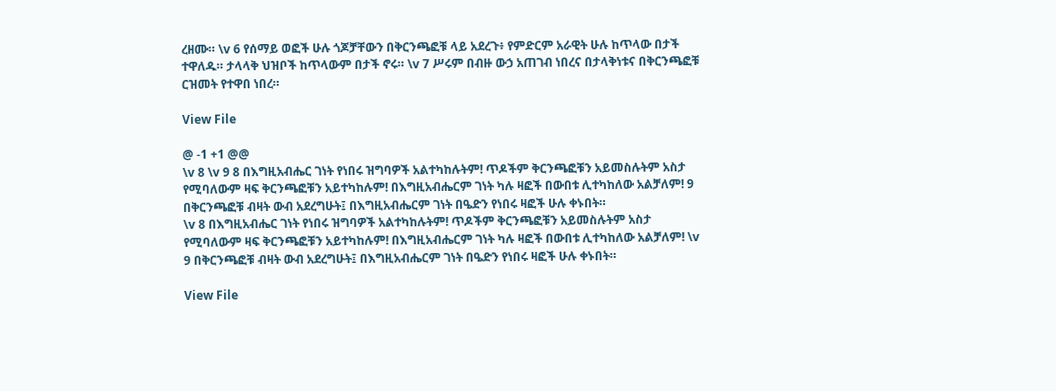ረዘሙ። \v 6 የሰማይ ወፎች ሁሉ ጎጆቻቸውን በቅርንጫፎቹ ላይ አደረጉ፥ የምድርም አራዊት ሁሉ ከጥላው በታች ተዋለዱ። ታላላቅ ህዝቦች ከጥላውም በታች ኖሩ። \v 7 ሥሩም በብዙ ውኃ አጠገብ ነበረና በታላቅነቱና በቅርንጫፎቹ ርዝመት የተዋበ ነበረ።

View File

@ -1 +1 @@
\v 8 \v 9 8 በእግዚአብሔር ገነት የነበሩ ዝግባዎች አልተካከሉትም! ጥዶችም ቅርንጫፎቹን አይመስሉትም አስታ የሚባለውም ዛፍ ቅርንጫፎቹን አይተካከሉም! በእግዚአብሔርም ገነት ካሉ ዛፎች በውበቱ ሊተካከለው አልቻለም! 9 በቅርንጫፎቹ ብዛት ውብ አደረግሁት፤ በእግዚአብሔርም ገነት በዔድን የነበሩ ዛፎች ሁሉ ቀኑበት።
\v 8 በእግዚአብሔር ገነት የነበሩ ዝግባዎች አልተካከሉትም! ጥዶችም ቅርንጫፎቹን አይመስሉትም አስታ የሚባለውም ዛፍ ቅርንጫፎቹን አይተካከሉም! በእግዚአብሔርም ገነት ካሉ ዛፎች በውበቱ ሊተካከለው አልቻለም! \v 9 በቅርንጫፎቹ ብዛት ውብ አደረግሁት፤ በእግዚአብሔርም ገነት በዔድን የነበሩ ዛፎች ሁሉ ቀኑበት።

View File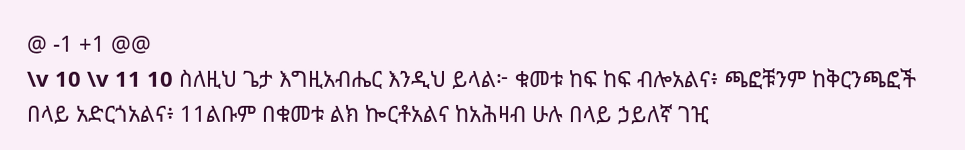@ -1 +1 @@
\v 10 \v 11 10 ስለዚህ ጌታ እግዚአብሔር እንዲህ ይላል፦ ቁመቱ ከፍ ከፍ ብሎአልና፥ ጫፎቹንም ከቅርንጫፎች በላይ አድርጎአልና፥ 11ልቡም በቁመቱ ልክ ኰርቶአልና ከአሕዛብ ሁሉ በላይ ኃይለኛ ገዢ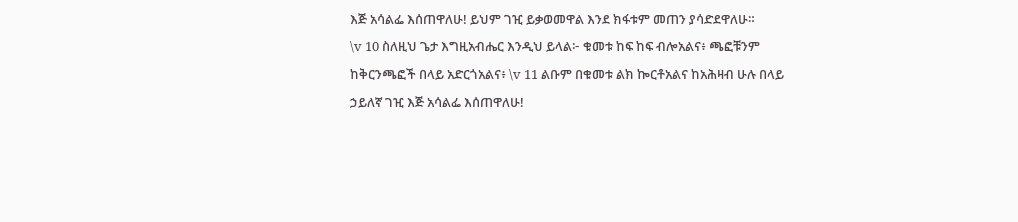እጅ አሳልፌ እሰጠዋለሁ! ይህም ገዢ ይቃወመዋል እንደ ክፋቱም መጠን ያሳድደዋለሁ።
\v 10 ስለዚህ ጌታ እግዚአብሔር እንዲህ ይላል፦ ቁመቱ ከፍ ከፍ ብሎአልና፥ ጫፎቹንም ከቅርንጫፎች በላይ አድርጎአልና፥ \v 11 ልቡም በቁመቱ ልክ ኰርቶአልና ከአሕዛብ ሁሉ በላይ ኃይለኛ ገዢ እጅ አሳልፌ እሰጠዋለሁ!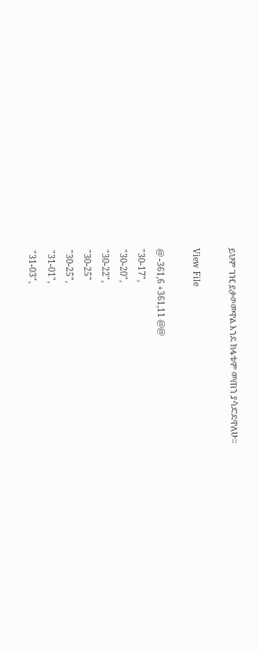ይህም ገዢ ይቃወመዋል እንደ ክፋቱም መጠን ያሳድደዋለሁ።

View File

@ -361,6 +361,11 @@
"30-17",
"30-20",
"30-22",
"30-25"
"30-25",
"31-01",
"31-03",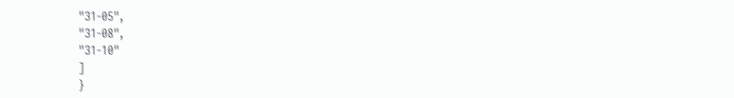"31-05",
"31-08",
"31-10"
]
}